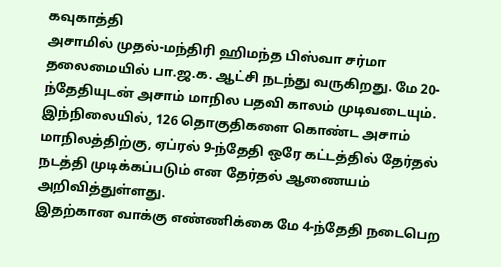கவுகாத்தி
அசாமில் முதல்-மந்திரி ஹிமந்த பிஸ்வா சர்மா தலைமையில் பா.ஜ.க. ஆட்சி நடந்து வருகிறது. மே 20-ந்தேதியுடன் அசாம் மாநில பதவி காலம் முடிவடையும். இந்நிலையில், 126 தொகுதிகளை கொண்ட அசாம் மாநிலத்திற்கு, ஏப்ரல் 9-ந்தேதி ஒரே கட்டத்தில் தேர்தல் நடத்தி முடிக்கப்படும் என தேர்தல் ஆணையம் அறிவித்துள்ளது.
இதற்கான வாக்கு எண்ணிக்கை மே 4-ந்தேதி நடைபெற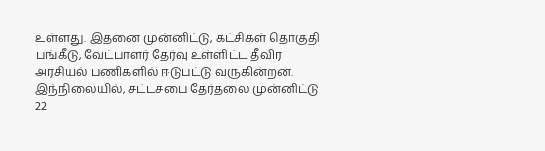உள்ளது. இதனை முன்னிட்டு, கட்சிகள் தொகுதி பங்கீடு, வேட்பாளர் தேர்வு உள்ளிட்ட தீவிர அரசியல் பணிகளில் ஈடுபட்டு வருகின்றன.
இந்நிலையில், சட்டசபை தேர்தலை முன்னிட்டு 22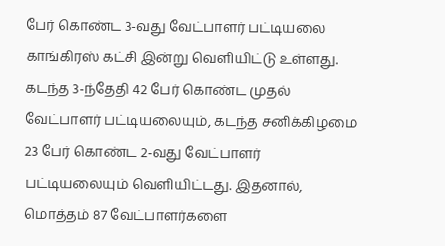பேர் கொண்ட 3-வது வேட்பாளர் பட்டியலை காங்கிரஸ் கட்சி இன்று வெளியிட்டு உள்ளது. கடந்த 3-ந்தேதி 42 பேர் கொண்ட முதல் வேட்பாளர் பட்டியலையும், கடந்த சனிக்கிழமை 23 பேர் கொண்ட 2-வது வேட்பாளர் பட்டியலையும் வெளியிட்டது. இதனால், மொத்தம் 87 வேட்பாளர்களை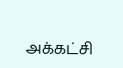அக்கட்சி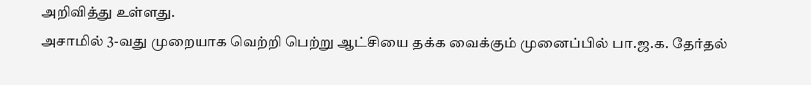அறிவித்து உள்ளது.
அசாமில் 3-வது முறையாக வெற்றி பெற்று ஆட்சியை தக்க வைக்கும் முனைப்பில் பா.ஜ.க. தேர்தல்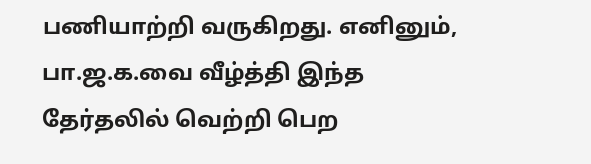பணியாற்றி வருகிறது. எனினும், பா.ஜ.க.வை வீழ்த்தி இந்த தேர்தலில் வெற்றி பெற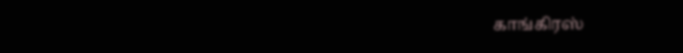காங்கிரஸ்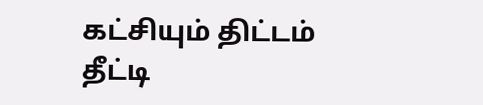கட்சியும் திட்டம் தீட்டி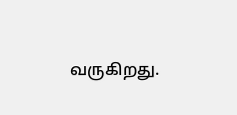வருகிறது.